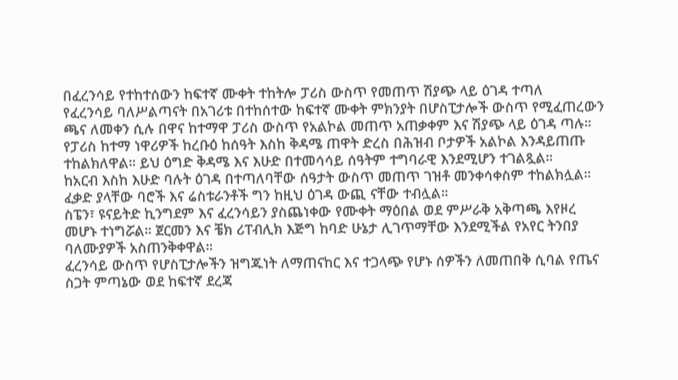በፈረንሳይ የተከተሰውን ከፍተኛ ሙቀት ተከትሎ ፓሪስ ውስጥ የመጠጥ ሽያጭ ላይ ዕገዳ ተጣለ
የፈረንሳይ ባለሥልጣናት በአገሪቱ በተከሰተው ከፍተኛ ሙቀት ምክንያት በሆስፒታሎች ውስጥ የሚፈጠረውን ጫና ለመቀን ሲሉ በዋና ከተማዋ ፓሪስ ውስጥ የአልኮል መጠጥ አጠቃቀም እና ሽያጭ ላይ ዕገዳ ጣሉ።
የፓሪስ ከተማ ነዋሪዎች ከረቡዕ ከሰዓት እስከ ቅዳሜ ጠዋት ድረስ በሕዝብ ቦታዎች አልኮል እንዳይጠጡ ተከልክለዋል። ይህ ዕግድ ቅዳሜ እና እሁድ በተመሳሳይ ሰዓትም ተግባራዊ እንደሚሆን ተገልጿል።
ከአርብ እስከ እሁድ ባሉት ዕገዳ በተጣለባቸው ሰዓታት ውስጥ መጠጥ ገዝቶ መንቀሳቀስም ተከልክሏል። ፈቃድ ያላቸው ባሮች እና ሬስቱራንቶች ግን ከዚህ ዕገዳ ውጪ ናቸው ተብሏል።
ስፔን፣ ዩናይትድ ኪንግደም እና ፈረንሳይን ያስጨነቀው የሙቀት ማዕበል ወደ ምሥራቅ አቅጣጫ እየዞረ መሆኑ ተነግሯል። ጀርመን እና ቼክ ሪፐብሊክ እጅግ ከባድ ሁኔታ ሊገጥማቸው እንደሚችል የአየር ትንበያ ባለሙያዎች አስጠንቅቀዋል።
ፈረንሳይ ውስጥ የሆስፒታሎችን ዝግጁነት ለማጠናከር እና ተጋላጭ የሆኑ ሰዎችን ለመጠበቅ ሲባል የጤና ስጋት ምጣኔው ወደ ከፍተኛ ደረጃ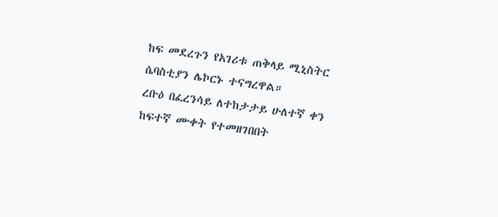ከፍ መደረጉን የአገሪቱ ጠቅላይ ሚኒስትር ሴባስቲያን ሌኮርኑ ተናግረዋል።
ረቡዕ በፈረንሳይ ለተከታታይ ሁለተኛ ቀን ከፍተኛ ሙቀት የተመዘገበበት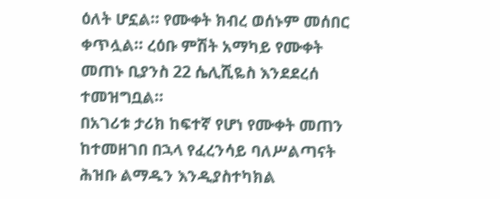ዕለት ሆኗል። የሙቀት ክብረ ወሰኑም መሰበር ቀጥሏል። ረዕቡ ምሽት አማካይ የሙቀት መጠኑ ቢያንስ 22 ሴሊሺዬስ እንደደረሰ ተመዝግቧል።
በአገሪቱ ታሪክ ከፍተኛ የሆነ የሙቀት መጠን ከተመዘገበ በኋላ የፈረንሳይ ባለሥልጣናት ሕዝቡ ልማዱን እንዲያስተካክል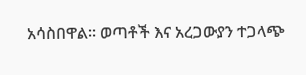አሳስበዋል። ወጣቶች እና አረጋውያን ተጋላጭ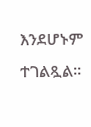እንደሆኑም ተገልጿል።